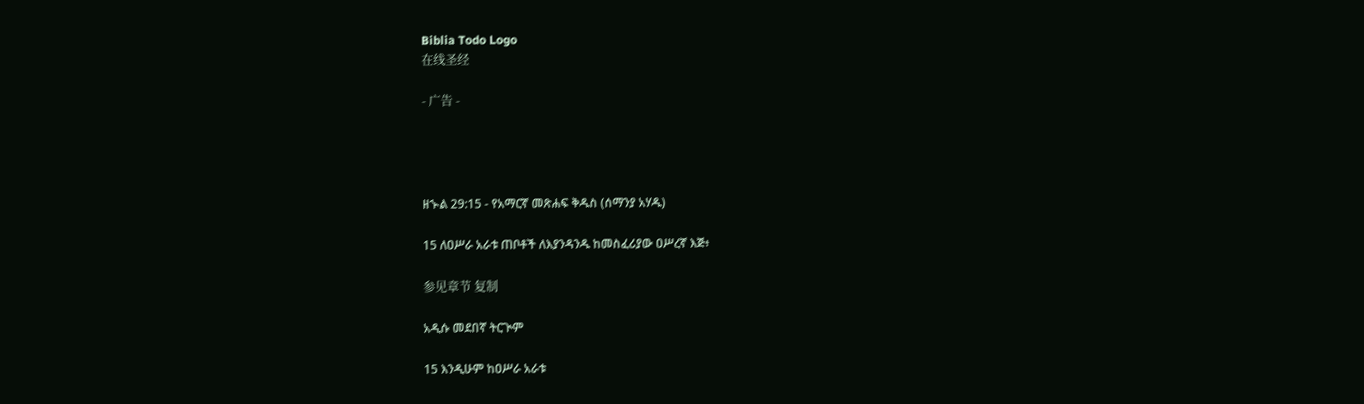Biblia Todo Logo
在线圣经

- 广告 -




ዘኍል 29:15 - የአማርኛ መጽሐፍ ቅዱስ (ሰማንያ አሃዱ)

15 ለዐሥራ አራቱ ጠቦቶች ለእያንዳንዱ ከመስፈሪያው ዐሥረኛ እጅ፥

参见章节 复制

አዲሱ መደበኛ ትርጒም

15 እንዲሁም ከዐሥራ አራቱ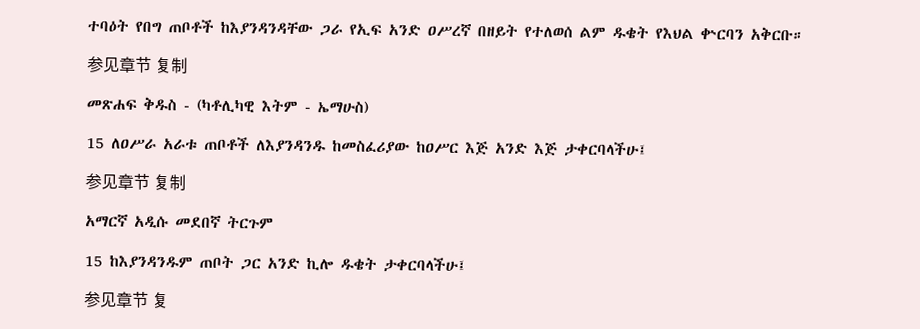ተባዕት የበግ ጠቦቶች ከእያንዳንዳቸው ጋራ የኢፍ አንድ ዐሥረኛ በዘይት የተለወሰ ልም ዱቄት የእህል ቍርባን አቅርቡ።

参见章节 复制

መጽሐፍ ቅዱስ - (ካቶሊካዊ እትም - ኤማሁስ)

15 ለዐሥራ አራቱ ጠቦቶች ለእያንዳንዱ ከመስፈሪያው ከዐሥር እጅ አንድ እጅ ታቀርባላችሁ፤

参见章节 复制

አማርኛ አዲሱ መደበኛ ትርጉም

15 ከእያንዳንዱም ጠቦት ጋር አንድ ኪሎ ዱቄት ታቀርባላችሁ፤

参见章节 复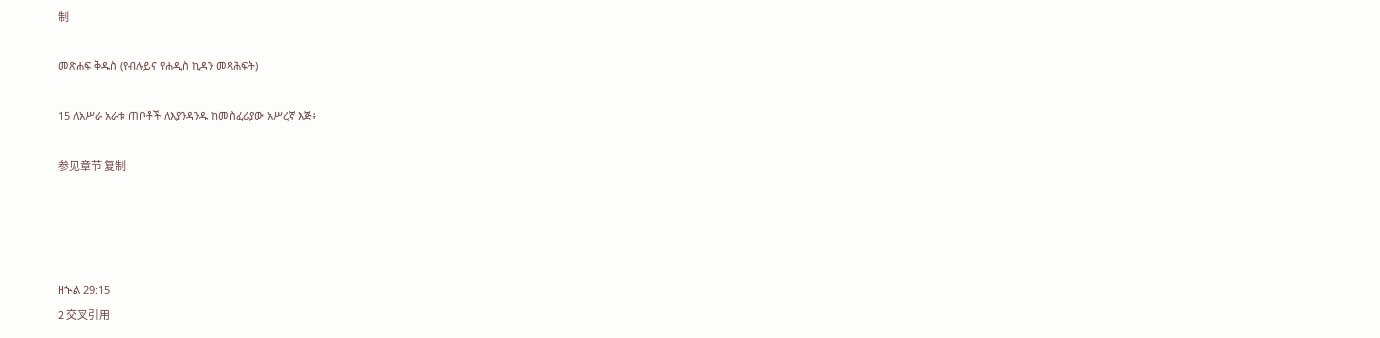制

መጽሐፍ ቅዱስ (የብሉይና የሐዲስ ኪዳን መጻሕፍት)

15 ለአሥራ አራቱ ጠቦቶች ለእያንዳንዱ ከመስፈሪያው አሥረኛ እጅ፥

参见章节 复制




ዘኍል 29:15
2 交叉引用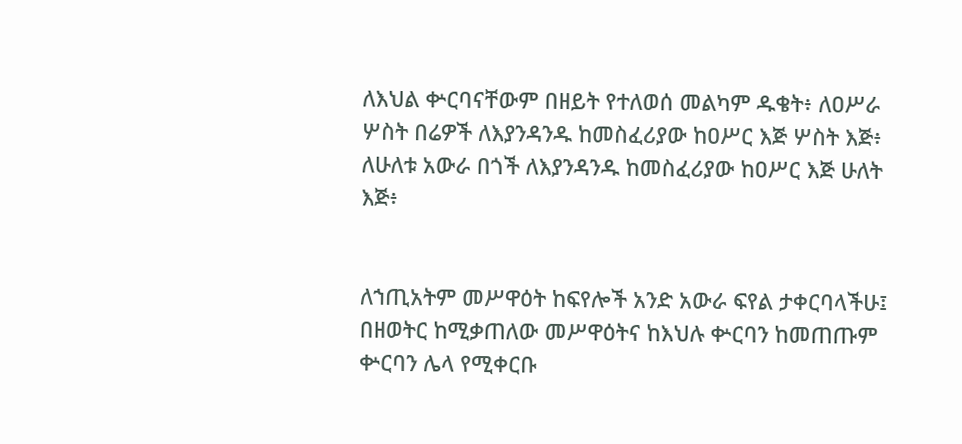ለእህል ቍርባናቸውም በዘይት የተለወሰ መልካም ዱቄት፥ ለዐሥራ ሦስት በሬዎች ለእያንዳንዱ ከመስፈሪያው ከዐሥር እጅ ሦስት እጅ፥ ለሁለቱ አውራ በጎች ለእያንዳንዱ ከመስፈሪያው ከዐሥር እጅ ሁለት እጅ፥


ለኀጢአትም መሥዋዕት ከፍየሎች አንድ አውራ ፍየል ታቀርባላችሁ፤ በዘወትር ከሚቃጠለው መሥዋዕትና ከእህሉ ቍርባን ከመጠጡም ቍርባን ሌላ የሚቀርቡ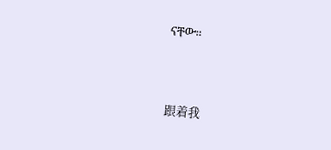ናቸው።


跟着我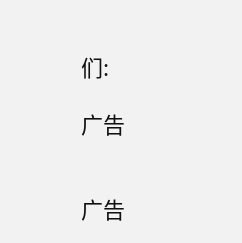们:

广告


广告